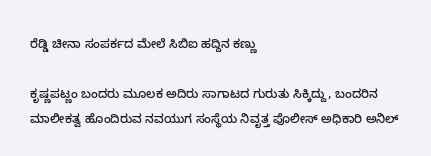ರೆಡ್ಡಿ ಚೀನಾ ಸಂಪರ್ಕದ ಮೇಲೆ ಸಿಬಿಐ ಹದ್ದಿನ ಕಣ್ಣು

ಕೃಷ್ಣಪಟ್ಣಂ ಬಂದರು ಮೂಲಕ ಅದಿರು ಸಾಗಾಟದ ಗುರುತು ಸಿಕ್ಕಿದ್ದು, ಬಂದರಿನ ಮಾಲೀಕತ್ವ ಹೊಂದಿರುವ ನವಯುಗ ಸಂಸ್ಥೆಯ ನಿವೃತ್ತ ಪೊಲೀಸ್ ಅಧಿಕಾರಿ ಅನಿಲ್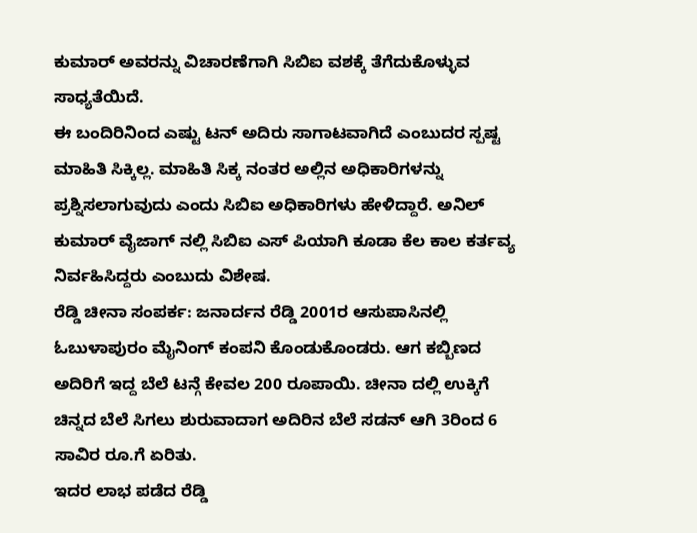ಕುಮಾರ್ ಅವರನ್ನು ವಿಚಾರಣೆಗಾಗಿ ಸಿಬಿಐ ವಶಕ್ಕೆ ತೆಗೆದುಕೊಳ್ಳುವ ಸಾಧ್ಯತೆಯಿದೆ.
ಈ ಬಂದಿರಿನಿಂದ ಎಷ್ಟು ಟನ್ ಅದಿರು ಸಾಗಾಟವಾಗಿದೆ ಎಂಬುದರ ಸ್ಪಷ್ಟ ಮಾಹಿತಿ ಸಿಕ್ಕಿಲ್ಲ. ಮಾಹಿತಿ ಸಿಕ್ಕ ನಂತರ ಅಲ್ಲಿನ ಅಧಿಕಾರಿಗಳನ್ನು ಪ್ರಶ್ನಿಸಲಾಗುವುದು ಎಂದು ಸಿಬಿಐ ಅಧಿಕಾರಿಗಳು ಹೇಳಿದ್ದಾರೆ. ಅನಿಲ್ ಕುಮಾರ್ ವೈಜಾಗ್ ನಲ್ಲಿ ಸಿಬಿಐ ಎಸ್ ಪಿಯಾಗಿ ಕೂಡಾ ಕೆಲ ಕಾಲ ಕರ್ತವ್ಯ ನಿರ್ವಹಿಸಿದ್ದರು ಎಂಬುದು ವಿಶೇಷ.
ರೆಡ್ಡಿ ಚೀನಾ ಸಂಪರ್ಕ: ಜನಾರ್ದನ ರೆಡ್ಡಿ 2001ರ ಆಸುಪಾಸಿನಲ್ಲಿ ಓಬುಳಾಪುರಂ ಮೈನಿಂಗ್ ಕಂಪನಿ ಕೊಂಡುಕೊಂಡರು. ಆಗ ಕಬ್ಬಿಣದ ಅದಿರಿಗೆ ಇದ್ದ ಬೆಲೆ ಟನ್ಗೆ ಕೇವಲ 200 ರೂಪಾಯಿ. ಚೀನಾ ದಲ್ಲಿ ಉಕ್ಕಿಗೆ ಚಿನ್ನದ ಬೆಲೆ ಸಿಗಲು ಶುರುವಾದಾಗ ಅದಿರಿನ ಬೆಲೆ ಸಡನ್ ಆಗಿ 3ರಿಂದ 6 ಸಾವಿರ ರೂ.ಗೆ ಏರಿತು.
ಇದರ ಲಾಭ ಪಡೆದ ರೆಡ್ಡಿ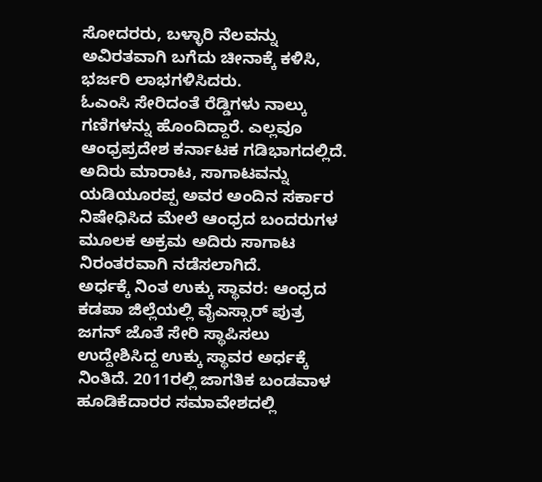ಸೋದರರು, ಬಳ್ಳಾರಿ ನೆಲವನ್ನು ಅವಿರತವಾಗಿ ಬಗೆದು ಚೀನಾಕ್ಕೆ ಕಳಿಸಿ, ಭರ್ಜರಿ ಲಾಭಗಳಿಸಿದರು.
ಓಎಂಸಿ ಸೇರಿದಂತೆ ರೆಡ್ಡಿಗಳು ನಾಲ್ಕು ಗಣಿಗಳನ್ನು ಹೊಂದಿದ್ದಾರೆ. ಎಲ್ಲವೂ ಆಂಧ್ರಪ್ರದೇಶ ಕರ್ನಾಟಕ ಗಡಿಭಾಗದಲ್ಲಿದೆ. ಅದಿರು ಮಾರಾಟ, ಸಾಗಾಟವನ್ನು ಯಡಿಯೂರಪ್ಪ ಅವರ ಅಂದಿನ ಸರ್ಕಾರ ನಿಷೇಧಿಸಿದ ಮೇಲೆ ಆಂಧ್ರದ ಬಂದರುಗಳ ಮೂಲಕ ಅಕ್ರಮ ಅದಿರು ಸಾಗಾಟ ನಿರಂತರವಾಗಿ ನಡೆಸಲಾಗಿದೆ.
ಅರ್ಧಕ್ಕೆ ನಿಂತ ಉಕ್ಕು ಸ್ಥಾವರ: ಆಂಧ್ರದ ಕಡಪಾ ಜಿಲ್ಲೆಯಲ್ಲಿ ವೈಎಸ್ಸಾರ್ ಪುತ್ರ ಜಗನ್ ಜೊತೆ ಸೇರಿ ಸ್ಥಾಪಿಸಲು ಉದ್ದೇಶಿಸಿದ್ದ ಉಕ್ಕು ಸ್ಥಾವರ ಅರ್ಧಕ್ಕೆ ನಿಂತಿದೆ. 2011ರಲ್ಲಿ ಜಾಗತಿಕ ಬಂಡವಾಳ ಹೂಡಿಕೆದಾರರ ಸಮಾವೇಶದಲ್ಲಿ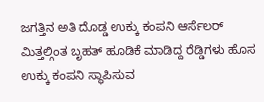ಜಗತ್ತಿನ ಅತಿ ದೊಡ್ಡ ಉಕ್ಕು ಕಂಪನಿ ಆರ್ಸೆಲರ್ ಮಿತ್ತಲ್ಗಿಂತ ಬೃಹತ್ ಹೂಡಿಕೆ ಮಾಡಿದ್ದ ರೆಡ್ಡಿಗಳು ಹೊಸ ಉಕ್ಕು ಕಂಪನಿ ಸ್ಥಾಪಿಸುವ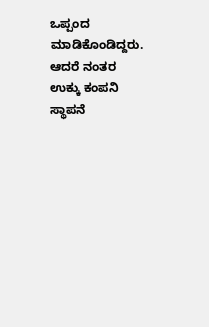ಒಪ್ಪಂದ ಮಾಡಿಕೊಂಡಿದ್ದರು. ಆದರೆ ನಂತರ ಉಕ್ಕು ಕಂಪನಿ ಸ್ಥಾಪನೆ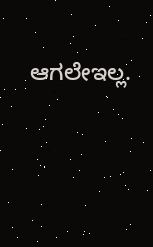ಆಗಲೇಇಲ್ಲ.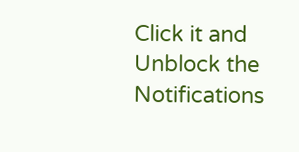Click it and Unblock the Notifications